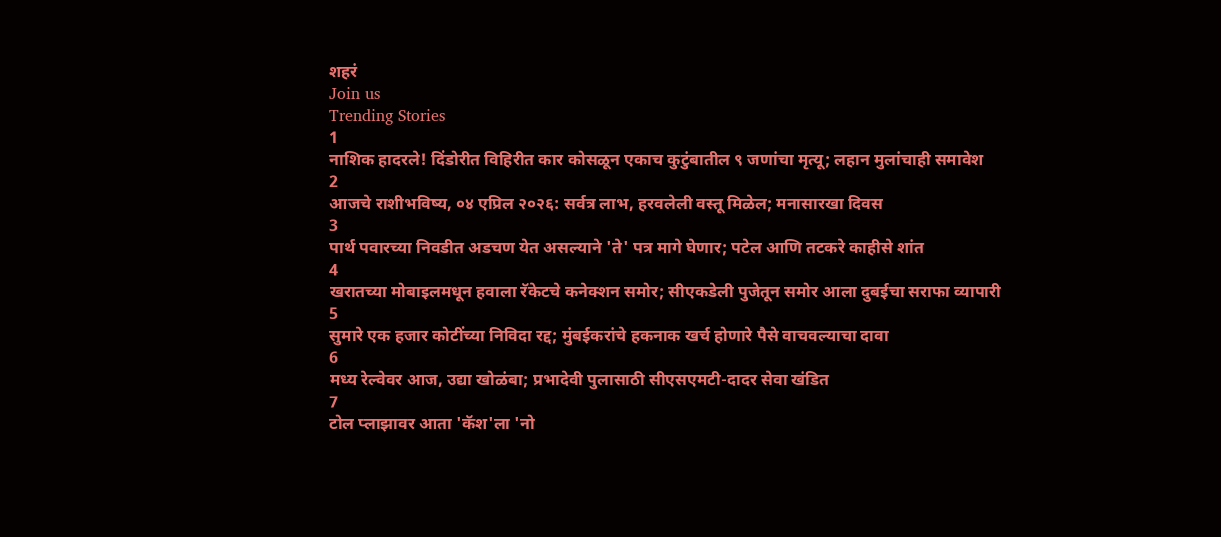शहरं
Join us
Trending Stories
1
नाशिक हादरले! दिंडोरीत विहिरीत कार कोसळून एकाच कुटुंबातील ९ जणांचा मृत्यू; लहान मुलांचाही समावेश
2
आजचे राशीभविष्य, ०४ एप्रिल २०२६: सर्वत्र लाभ, हरवलेली वस्तू मिळेल; मनासारखा दिवस
3
पार्थ पवारच्या निवडीत अडचण येत असल्याने 'ते' पत्र मागे घेणार; पटेल आणि तटकरे काहीसे शांत
4
खरातच्या मोबाइलमधून हवाला रॅकेटचे कनेक्शन समोर; सीएकडेली पुजेतून समोर आला दुबईचा सराफा व्यापारी
5
सुमारे एक हजार कोटींच्या निविदा रद्द; मुंबईकरांचे हकनाक खर्च होणारे पैसे वाचवल्याचा दावा
6
मध्य रेल्वेवर आज, उद्या खोळंबा; प्रभादेवी पुलासाठी सीएसएमटी-दादर सेवा खंडित
7
टोल प्लाझावर आता 'कॅश'ला 'नो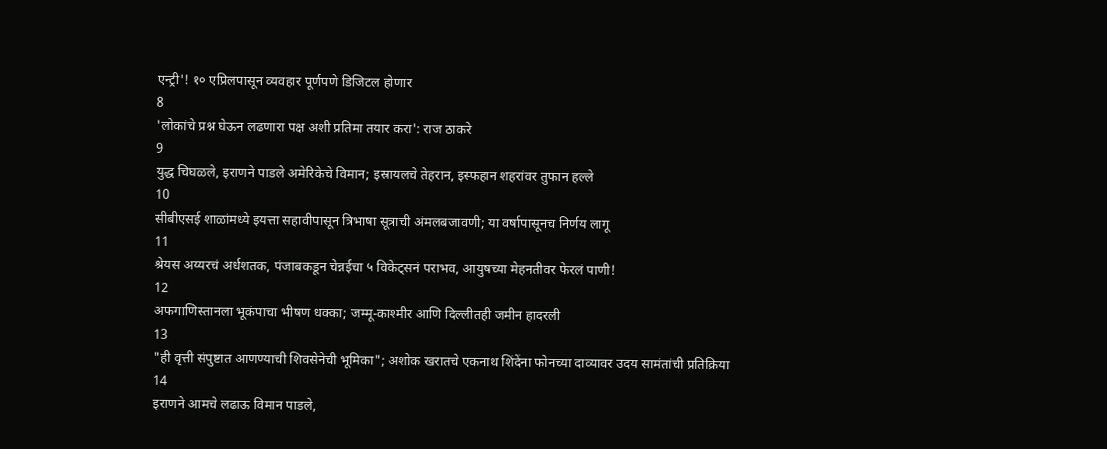एन्ट्री'! १० एप्रिलपासून व्यवहार पूर्णपणे डिजिटल होणार
8
'लोकांचे प्रश्न घेऊन लढणारा पक्ष अशी प्रतिमा तयार करा': राज ठाकरे
9
युद्ध चिघळले, इराणने पाडले अमेरिकेचे विमान; इस्रायलचे तेहरान, इस्फहान शहरांवर तुफान हल्ले
10
सीबीएसई शाळांमध्ये इयत्ता सहावीपासून त्रिभाषा सूत्राची अंमलबजावणी; या वर्षापासूनच निर्णय लागू
11
श्रेयस अय्यरचं अर्धशतक, पंजाबकडून चेन्नईचा ५ विकेट्सनं पराभव, आयुषच्या मेहनतीवर फेरलं पाणी!
12
अफगाणिस्तानला भूकंपाचा भीषण धक्का; जम्मू-काश्मीर आणि दिल्लीतही जमीन हादरली
13
"ही वृत्ती संपुष्टात आणण्याची शिवसेनेची भूमिका"; अशोक खरातचे एकनाथ शिंदेंना फोनच्या दाव्यावर उदय सामंतांची प्रतिक्रिया
14
इराणने आमचे लढाऊ विमान पाडले,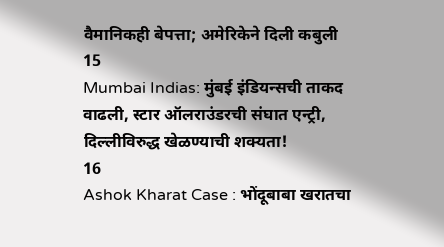वैमानिकही बेपत्ता; अमेरिकेने दिली कबुली
15
Mumbai Indias: मुंबई इंडियन्सची ताकद वाढली, स्टार ऑलराउंडरची संघात एन्ट्री, दिल्लीविरुद्ध खेळण्याची शक्यता!
16
Ashok Kharat Case : भोंदूबाबा खरातचा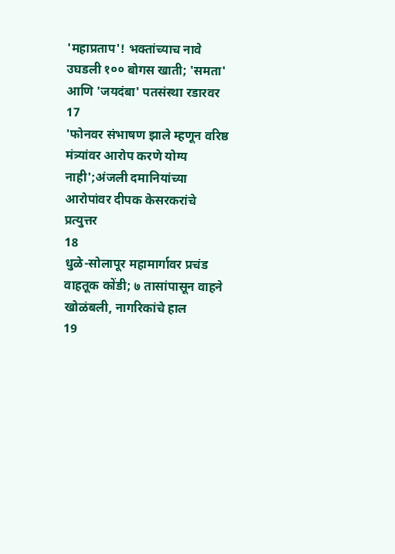'महाप्रताप'! भक्तांच्याच नावे उघडली १०० बोगस खाती; 'समता' आणि 'जयदंबा' पतसंस्था रडारवर
17
'फोनवर संभाषण झाले म्हणून वरिष्ठ मंत्र्यांवर आरोप करणे योग्य नाही';अंजली दमानियांच्या आरोपांवर दीपक केसरकरांचे प्रत्युत्तर
18
धुळे-सोलापूर महामार्गावर प्रचंड वाहतूक कोंडी; ७ तासांपासून वाहने खोळंबली, नागरिकांचे हाल
19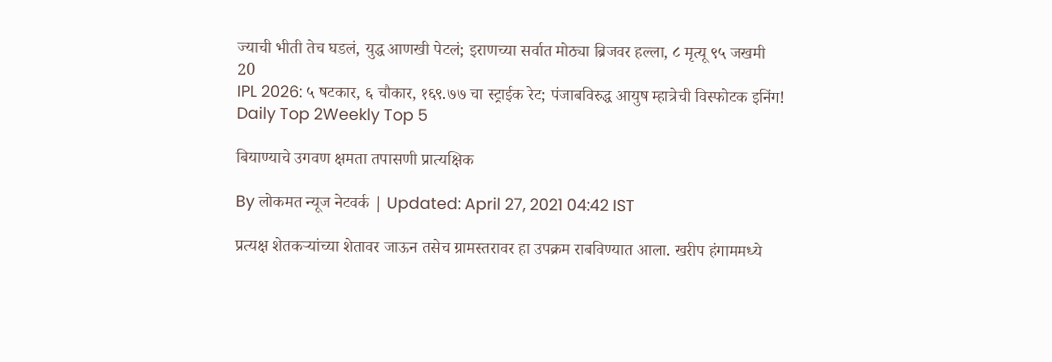ज्याची भीती तेच घडलं, युद्ध आणखी पेटलं; इराणच्या सर्वात मोठ्या ब्रिजवर हल्ला, ८ मृत्यू ९५ जखमी
20
IPL 2026: ५ षटकार, ६ चौकार, १६९.७७ चा स्ट्राईक रेट; पंजाबविरुद्ध आयुष म्हात्रेची विस्फोटक इनिंग!
Daily Top 2Weekly Top 5

बियाण्याचे उगवण क्षमता तपासणी प्रात्यक्षिक

By लोकमत न्यूज नेटवर्क | Updated: April 27, 2021 04:42 IST

प्रत्यक्ष शेतकऱ्यांच्या शेतावर जाऊन तसेच ग्रामस्तरावर हा उपक्रम राबविण्यात आला. खरीप हंगाममध्ये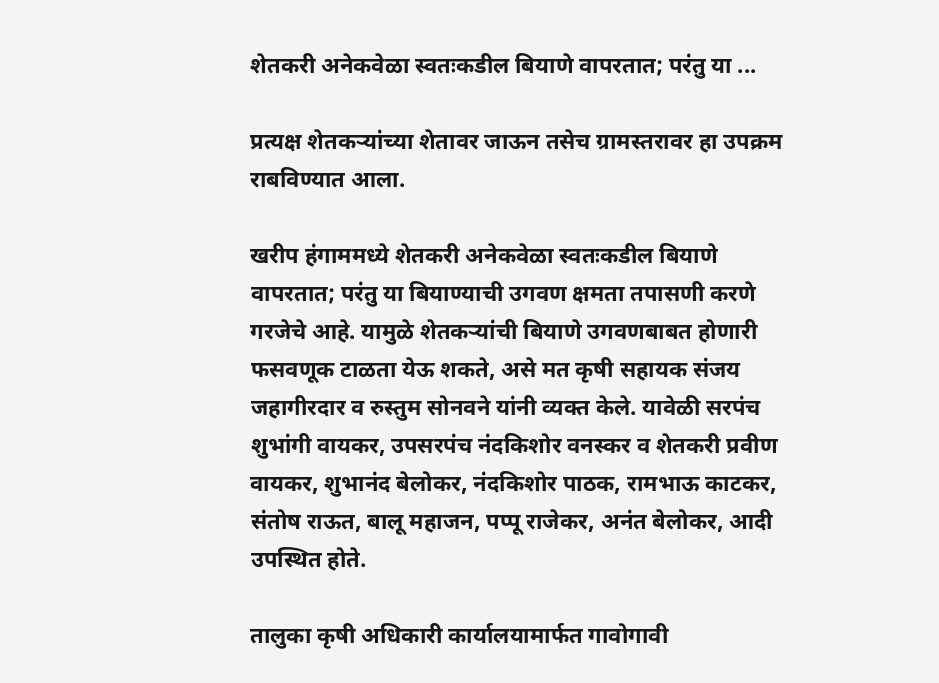शेतकरी अनेकवेळा स्वतःकडील बियाणे वापरतात; परंतु या ...

प्रत्यक्ष शेतकऱ्यांच्या शेतावर जाऊन तसेच ग्रामस्तरावर हा उपक्रम राबविण्यात आला.

खरीप हंगाममध्ये शेतकरी अनेकवेळा स्वतःकडील बियाणे वापरतात; परंतु या बियाण्याची उगवण क्षमता तपासणी करणे गरजेचे आहे. यामुळे शेतकऱ्यांची बियाणे उगवणबाबत होणारी फसवणूक टाळता येऊ शकते, असे मत कृषी सहायक संजय जहागीरदार व रुस्तुम सोनवने यांनी व्यक्त केले. यावेळी सरपंच शुभांगी वायकर, उपसरपंच नंदकिशोर वनस्कर व शेतकरी प्रवीण वायकर, शुभानंद बेलोकर, नंदकिशोर पाठक, रामभाऊ काटकर, संतोष राऊत, बालू महाजन, पप्पू राजेकर, अनंत बेलोकर, आदी उपस्थित होते.

तालुका कृषी अधिकारी कार्यालयामार्फत गावोगावी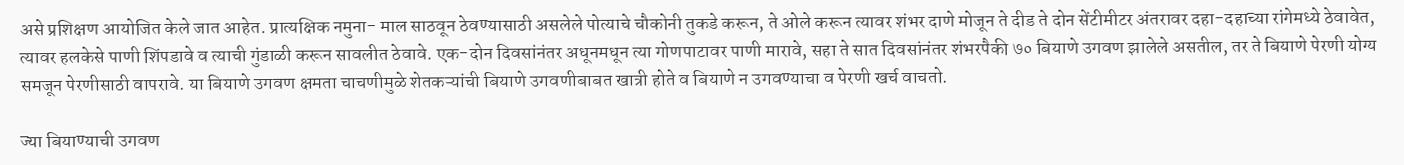असे प्रशिक्षण आयोजित केले जात आहेत. प्रात्यक्षिक नमुना- माल साठवून ठेवण्यासाठी असलेले पोत्याचे चौकोनी तुकडे करून, ते ओले करून त्यावर शंभर दाणे मोजून ते दीड ते दोन सेंटीमीटर अंतरावर दहा-दहाच्या रांगेमध्ये ठेवावेत, त्यावर हलकेसे पाणी शिंपडावे व त्याची गुंडाळी करून सावलीत ठेवावे. एक-दोन दिवसांनंतर अधूनमधून त्या गोणपाटावर पाणी मारावे, सहा ते सात दिवसांनंतर शंभरपैकी ७० बियाणे उगवण झालेले असतील, तर ते बियाणे पेरणी योग्य समजून पेरणीसाठी वापरावे. या बियाणे उगवण क्षमता चाचणीमुळे शेतकऱ्यांची बियाणे उगवणीबाबत खात्री होते व बियाणे न उगवण्याचा व पेरणी खर्च वाचतो.

ज्या बियाण्याची उगवण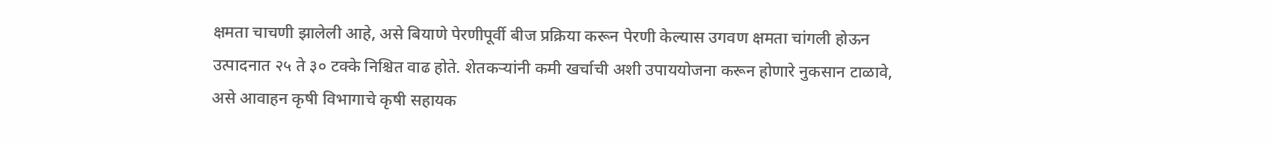क्षमता चाचणी झालेली आहे, असे बियाणे पेरणीपूर्वी बीज प्रक्रिया करून पेरणी केल्यास उगवण क्षमता चांगली होऊन उत्पादनात २५ ते ३० टक्के निश्चित वाढ होते. शेतकऱ्यांनी कमी खर्चाची अशी उपाययोजना करून होणारे नुकसान टाळावे, असे आवाहन कृषी विभागाचे कृषी सहायक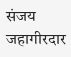संजय जहागीरदार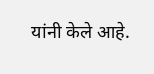यांनी केले आहे.